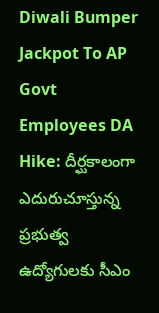Diwali Bumper Jackpot To AP Govt Employees DA Hike: దీర్ఘకాలంగా ఎదురుచూస్తున్న ప్రభుత్వ ఉద్యోగులకు సీఎం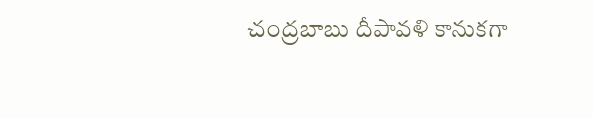చంద్రబాబు దీపావళి కానుకగా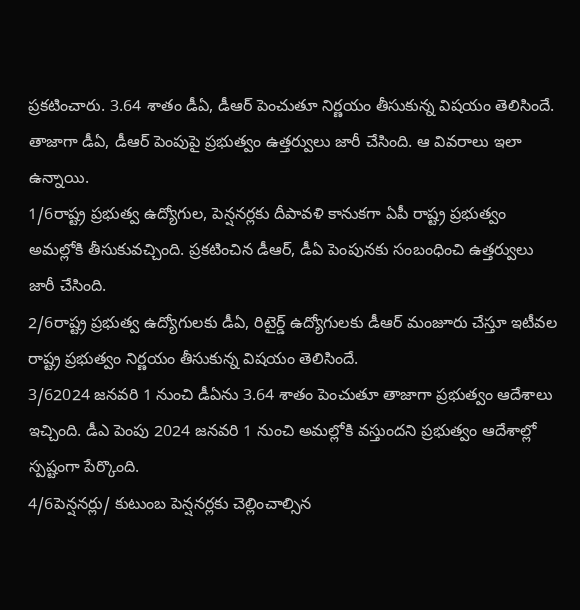ప్రకటించారు. 3.64 శాతం డీఏ, డీఆర్ పెంచుతూ నిర్ణయం తీసుకున్న విషయం తెలిసిందే. తాజాగా డీఏ, డీఆర్ పెంపుపై ప్రభుత్వం ఉత్తర్వులు జారీ చేసింది. ఆ వివరాలు ఇలా ఉన్నాయి.
1/6రాష్ట్ర ప్రభుత్వ ఉద్యోగుల, పెన్షనర్లకు దీపావళి కానుకగా ఏపీ రాష్ట్ర ప్రభుత్వం అమల్లోకి తీసుకువచ్చింది. ప్రకటించిన డీఆర్, డీఏ పెంపునకు సంబంధించి ఉత్తర్వులు జారీ చేసింది.
2/6రాష్ట్ర ప్రభుత్వ ఉద్యోగులకు డీఏ, రిటైర్డ్ ఉద్యోగులకు డీఆర్ మంజూరు చేస్తూ ఇటీవల రాష్ట్ర ప్రభుత్వం నిర్ణయం తీసుకున్న విషయం తెలిసిందే.
3/62024 జనవరి 1 నుంచి డీఏను 3.64 శాతం పెంచుతూ తాజాగా ప్రభుత్వం ఆదేశాలు ఇచ్చింది. డీఎ పెంపు 2024 జనవరి 1 నుంచి అమల్లోకి వస్తుందని ప్రభుత్వం ఆదేశాల్లో స్పష్టంగా పేర్కొంది.
4/6పెన్షనర్లు/ కుటుంబ పెన్షనర్లకు చెల్లించాల్సిన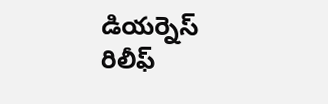డియర్నెస్ రిలీఫ్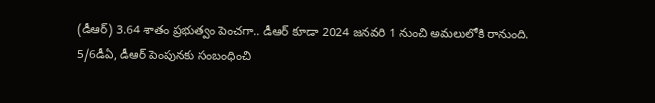(డీఆర్) 3.64 శాతం ప్రభుత్వం పెంచగా.. డీఆర్ కూడా 2024 జనవరి 1 నుంచి అమలులోకి రానుంది.
5/6డీఏ, డీఆర్ పెంపునకు సంబంధించి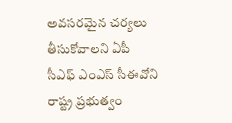అవసరమైన చర్యలు తీసుకోవాలని ఏపీ సీఎఫ్ ఎంఎస్ సీఈవోని రాష్ట్ర ప్రభుత్వం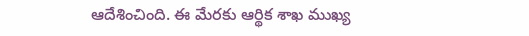ఆదేశించింది. ఈ మేరకు ఆర్థిక శాఖ ముఖ్య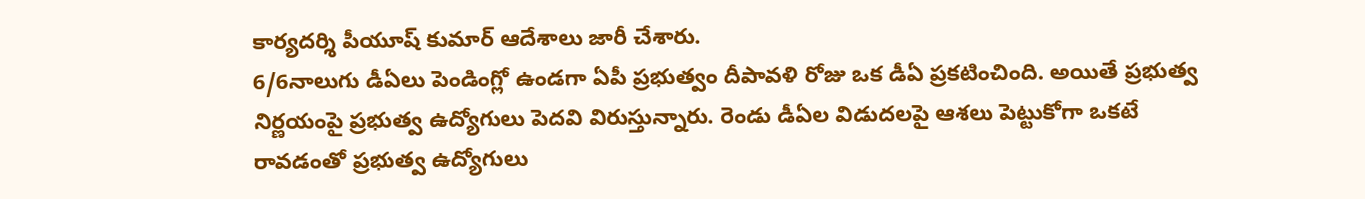కార్యదర్శి పీయూష్ కుమార్ ఆదేశాలు జారీ చేశారు.
6/6నాలుగు డీఏలు పెండింగ్లో ఉండగా ఏపీ ప్రభుత్వం దీపావళి రోజు ఒక డీఏ ప్రకటించింది. అయితే ప్రభుత్వ నిర్ణయంపై ప్రభుత్వ ఉద్యోగులు పెదవి విరుస్తున్నారు. రెండు డీఏల విడుదలపై ఆశలు పెట్టుకోగా ఒకటే రావడంతో ప్రభుత్వ ఉద్యోగులు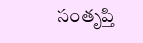సంతృప్తి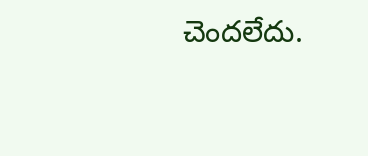చెందలేదు.